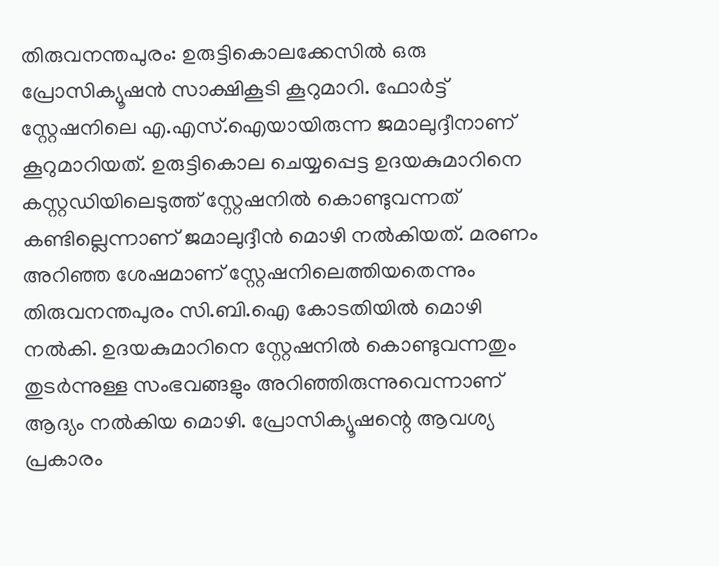തിരുവനന്തപുരം: ഉരുട്ടികൊലക്കേസില്‍ ഒരു പ്രോസിക്യൂഷന്‍ സാക്ഷികൂടി കൂറുമാറി. ഫോ‍ര്‍ട്ട് സ്റ്റേഷനിലെ എ.എസ്.ഐയായിരുന്ന ജമാലുദ്ദീനാണ് കൂറുമാറിയത്. ഉരുട്ടികൊല ചെയ്യപ്പെട്ട ഉദയകുമാറിനെ കസ്റ്റഡിയിലെടുത്ത് സ്റ്റേഷനില്‍ കൊണ്ടുവന്നത് കണ്ടില്ലെന്നാണ് ജമാലുദ്ദീന്‍ മൊഴി നല്‍കിയത്. മരണം അറിഞ്ഞ ശേഷമാണ് സ്റ്റേഷനിലെത്തിയതെന്നും തിരുവനന്തപുരം സി.ബി.ഐ കോടതിയില്‍ മൊഴി നല്‍കി. ഉദയകുമാറിനെ സ്റ്റേഷനില്‍ കൊണ്ടുവന്നതും തുടര്‍ന്നുള്ള സംഭവങ്ങളും അറിഞ്ഞിരുന്നുവെന്നാണ് ആദ്യം നല്‍കിയ മൊഴി. പ്രോസിക്യൂഷന്റെ ആവശ്യ പ്രകാരം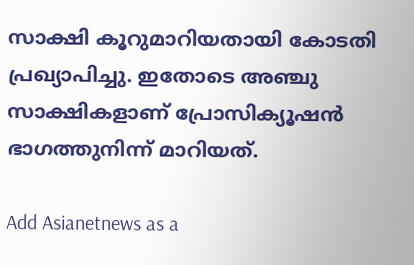സാക്ഷി കൂറുമാറിയതായി കോടതി പ്രഖ്യാപിച്ചു. ഇതോടെ അഞ്ചു സാക്ഷികളാണ് പ്രോസിക്യൂഷന്‍ ഭാഗത്തുനിന്ന് മാറിയത്.

Add Asianetnews as a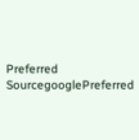Preferred SourcegooglePreferred